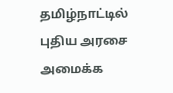தமிழ்நாட்டில் புதிய அரசை அமைக்க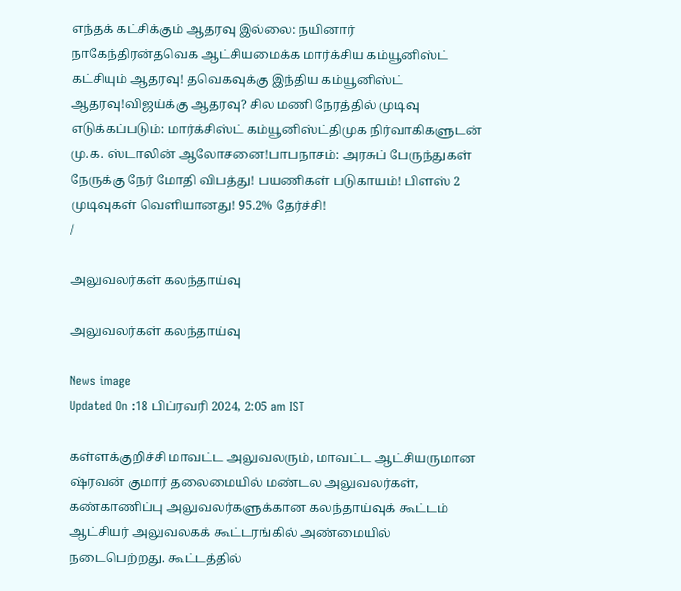எந்தக் கட்சிக்கும் ஆதரவு இல்லை: நயினார் நாகேந்திரன்தவெக ஆட்சியமைக்க மார்க்சிய கம்யூனிஸ்ட் கட்சியும் ஆதரவு! தவெகவுக்கு இந்திய கம்யூனிஸ்ட் ஆதரவு!விஜய்க்கு ஆதரவு? சில மணி நேரத்தில் முடிவு எடுக்கப்படும்: மார்க்சிஸ்ட் கம்யூனிஸ்ட்திமுக நிர்வாகிகளுடன் மு.க. ஸ்டாலின் ஆலோசனை!பாபநாசம்: அரசுப் பேருந்துகள் நேருக்கு நேர் மோதி விபத்து! பயணிகள் படுகாயம்! பிளஸ் 2 முடிவுகள் வெளியானது! 95.2% தேர்ச்சி!
/

அலுவலர்கள் கலந்தாய்வு

அலுவலர்கள் கலந்தாய்வு

News image
Updated On :18 பிப்ரவரி 2024, 2:05 am IST

கள்ளக்குறிச்சி மாவட்ட அலுவலரும், மாவட்ட ஆட்சியருமான ஷ்ரவன் குமார் தலைமையில் மண்டல அலுவலர்கள், கண்காணிப்பு அலுவலர்களுக்கான கலந்தாய்வுக் கூட்டம் ஆட்சியர் அலுவலகக் கூட்டரங்கில் அண்மையில் நடைபெற்றது. கூட்டத்தில்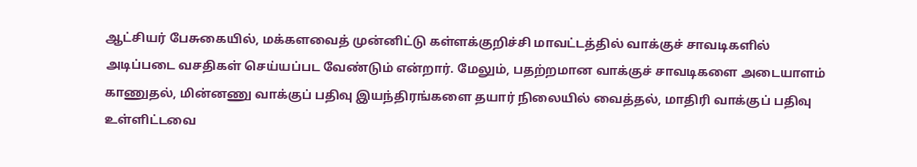ஆட்சியர் பேசுகையில், மக்களவைத் முன்னிட்டு கள்ளக்குறிச்சி மாவட்டத்தில் வாக்குச் சாவடிகளில் அடிப்படை வசதிகள் செய்யப்பட வேண்டும் என்றார். மேலும், பதற்றமான வாக்குச் சாவடிகளை அடையாளம் காணுதல், மின்னணு வாக்குப் பதிவு இயந்திரங்களை தயார் நிலையில் வைத்தல், மாதிரி வாக்குப் பதிவு உள்ளிட்டவை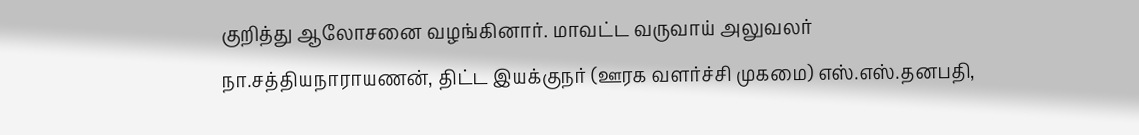குறித்து ஆலோசனை வழங்கினார். மாவட்ட வருவாய் அலுவலர் நா.சத்தியநாராயணன், திட்ட இயக்குநர் (ஊரக வளர்ச்சி முகமை) எஸ்.எஸ்.தனபதி,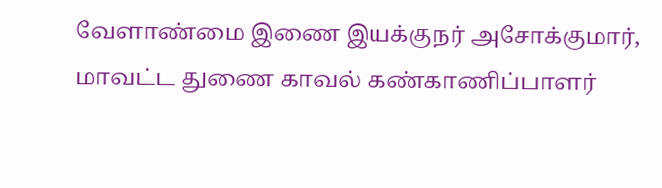வேளாண்மை இணை இயக்குநர் அசோக்குமார், மாவட்ட துணை காவல் கண்காணிப்பாளர்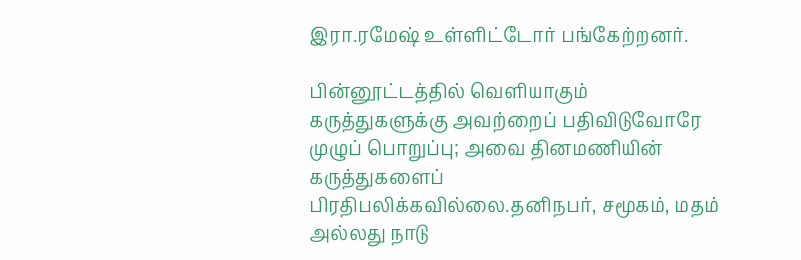இரா.ரமேஷ் உள்ளிட்டோர் பங்கேற்றனர்.

பின்னூட்டத்தில் வெளியாகும் கருத்துகளுக்கு அவற்றைப் பதிவிடுவோரே முழுப் பொறுப்பு; அவை தினமணியின் கருத்துகளைப் பிரதிபலிக்கவில்லை.தனிநபர், சமூகம், மதம் அல்லது நாடு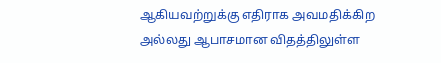ஆகியவற்றுக்கு எதிராக அவமதிக்கிற அல்லது ஆபாசமான விதத்திலுள்ள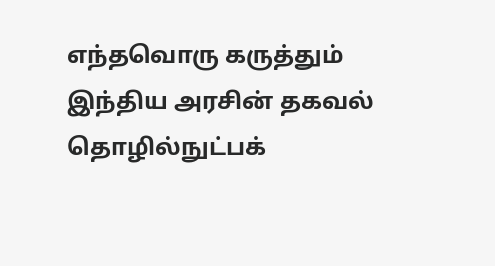எந்தவொரு கருத்தும் இந்திய அரசின் தகவல் தொழில்நுட்பக்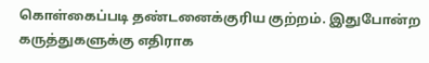கொள்கைப்படி தண்டனைக்குரிய குற்றம். இதுபோன்ற கருத்துகளுக்கு எதிராக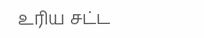உரிய சட்ட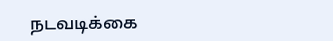நடவடிக்கை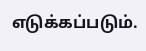எடுக்கப்படும்.